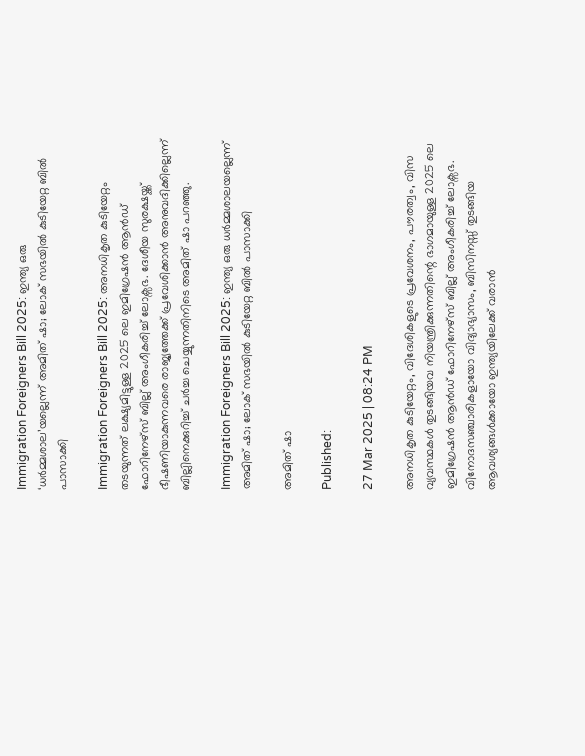Immigration Foreigners Bill 2025: ഇന്ത്യ ഒരു ‘ധർമ്മശാല’യല്ലെന്ന് അമിത് ഷാ; ലോക് സഭയിൽ കുടിയേറ്റ ബിൽ പാസാക്കി

Immigration Foreigners Bill 2025: അനധികൃത കുടിയേറ്റം തടയുന്നത് ലക്ഷ്യമിട്ടുള്ള 2025 ലെ ഇമിഗ്രേഷൻ ആൻഡ് ഫോറിനേഴ്‌സ് ബില്ല് അംഗീകരിച്ച് ലോക്സഭ. ദേശീയ സുരക്ഷയ്ക്ക് ഭീഷണിയാകുന്നവരെ രാജ്യത്തേക്ക് പ്രവേശിക്കാൻ അനുവദിക്കില്ലെന്ന് ബില്ലിനെക്കുറിച്ച് ചർച്ച ചെയ്യുന്നതിനിടെ അമിത് ഷാ പറഞ്ഞു.

Immigration Foreigners Bill 2025: ഇന്ത്യ ഒരു ധർമ്മശാലയല്ലെന്ന് അമിത് ഷാ; ലോക് സഭയിൽ കുടിയേറ്റ ബിൽ പാസാക്കി

അമിത് ഷാ

Published:

27 Mar 2025 | 08:24 PM

അനധികൃത കുടിയേറ്റം, വിദേശികളുടെ പ്രവേശനം, പൗരത്വം, വിസ വ്യവസ്ഥകൾ തുടങ്ങിയവ നിയന്ത്രിക്കുന്നതിന്റെ ഭാഗമായുള്ള 2025 ലെ ഇമിഗ്രേഷൻ ആൻഡ് ഫോറിനേഴ്‌സ് ബില്ല് അംഗീകരിച്ച് ലോക്സഭ. വിനോദസഞ്ചാരികളായോ വിദ്യാഭ്യാസം, ബിസിനസ്സ് തുടങ്ങിയ ആവശ്യങ്ങൾക്കായോ ഇന്ത്യയിലേക്ക് വരാൻ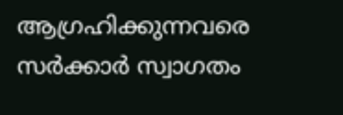ആഗ്രഹിക്കുന്നവരെ സർക്കാർ സ്വാഗതം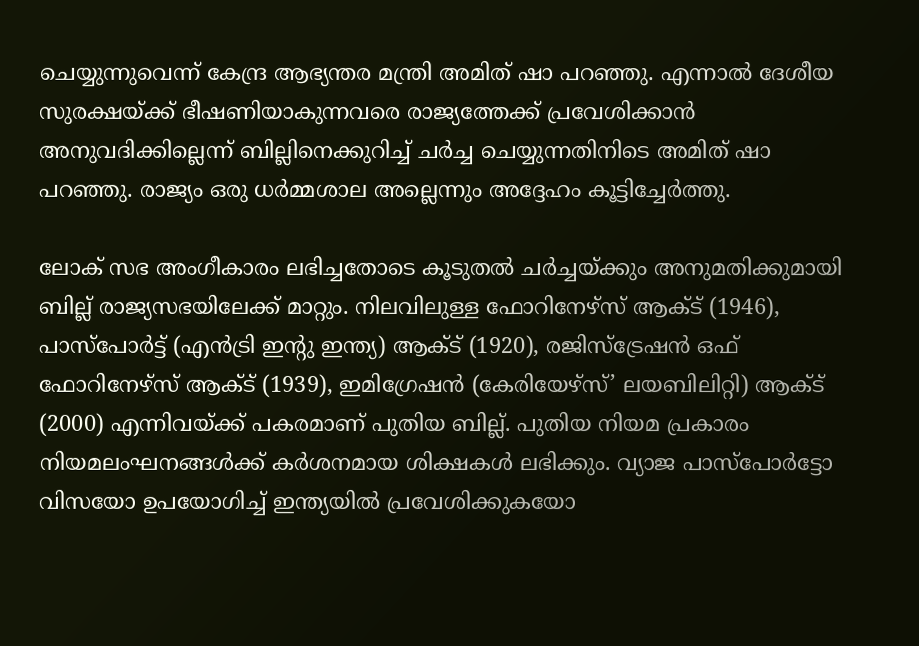ചെയ്യുന്നുവെന്ന് കേന്ദ്ര ആഭ്യന്തര മന്ത്രി അമിത് ഷാ പറഞ്ഞു. എന്നാൽ ദേശീയ സുരക്ഷയ്ക്ക് ഭീഷണിയാകുന്നവരെ രാജ്യത്തേക്ക് പ്രവേശിക്കാൻ അനുവദിക്കില്ലെന്ന് ബില്ലിനെക്കുറിച്ച് ചർച്ച ചെയ്യുന്നതിനിടെ അമിത് ഷാ പറഞ്ഞു. രാജ്യം ഒരു ധർമ്മശാല അല്ലെന്നും അദ്ദേഹം കൂട്ടിച്ചേർത്തു.

ലോക് സഭ അംഗീകാരം ലഭിച്ചതോടെ കൂടുതൽ ചർച്ചയ്ക്കും അനുമതിക്കുമായി ബില്ല് രാജ്യസഭയിലേക്ക് മാറ്റും. നിലവിലുള്ള ഫോറിനേഴ്സ് ആക്ട് (1946), പാസ്‌പോർട്ട് (എൻട്രി ഇന്റു ഇന്ത്യ) ആക്ട് (1920), രജിസ്‌ട്രേഷൻ ഒഫ് ഫോറിനേഴ്സ് ആക്ട് (1939), ഇമിഗ്രേഷൻ (കേരിയേഴ്സ്’ ലയബിലിറ്റി) ആക്ട് (2000) എന്നിവയ്ക്ക് പകരമാണ് പുതിയ ബില്ല്. പുതിയ നിയമ പ്രകാരം നിയമലംഘനങ്ങൾക്ക് കർശനമായ ശിക്ഷകൾ ലഭിക്കും. വ്യാജ പാസ്‌പോർട്ടോ വിസയോ ഉപയോഗിച്ച് ഇന്ത്യയിൽ പ്രവേശിക്കുകയോ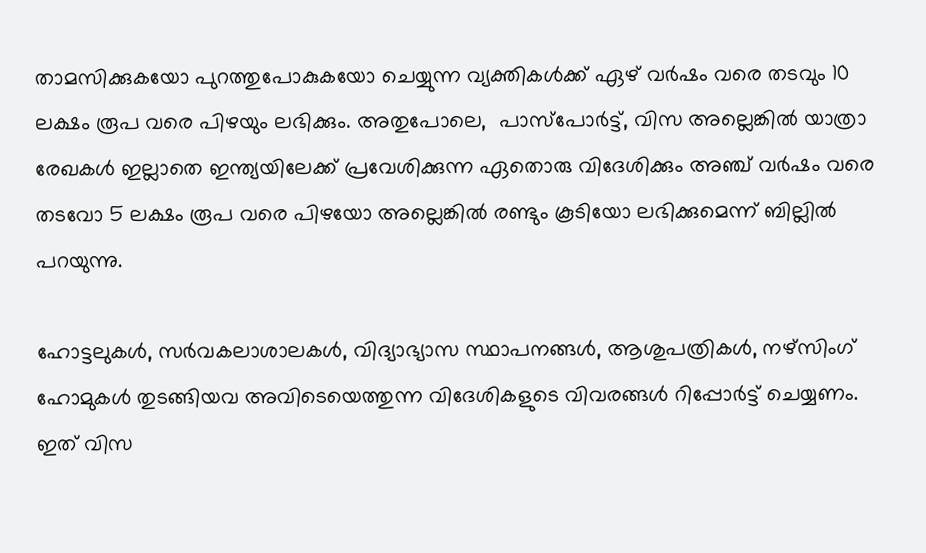താമസിക്കുകയോ പുറത്തുപോകുകയോ ചെയ്യുന്ന വ്യക്തികൾക്ക് ഏഴ് വർഷം വരെ തടവും 10 ലക്ഷം രൂപ വരെ പിഴയും ലഭിക്കും. അതുപോലെ,  പാസ്‌പോർട്ട്, വിസ അല്ലെങ്കിൽ യാത്രാ രേഖകൾ ഇല്ലാതെ ഇന്ത്യയിലേക്ക് പ്രവേശിക്കുന്ന ഏതൊരു വിദേശിക്കും അഞ്ച് വർഷം വരെ തടവോ 5 ലക്ഷം രൂപ വരെ പിഴയോ അല്ലെങ്കിൽ രണ്ടും കൂടിയോ ലഭിക്കുമെന്ന് ബില്ലിൽ പറയുന്നു.

ഹോട്ടലുകൾ, സർവകലാശാലകൾ, വിദ്യാഭ്യാസ സ്ഥാപനങ്ങൾ, ആശുപത്രികൾ, നഴ്‌സിംഗ് ഹോമുകൾ തുടങ്ങിയവ അവിടെയെത്തുന്ന വിദേശികളുടെ വിവരങ്ങൾ റിപ്പോർട്ട് ചെയ്യണം. ഇത് വിസ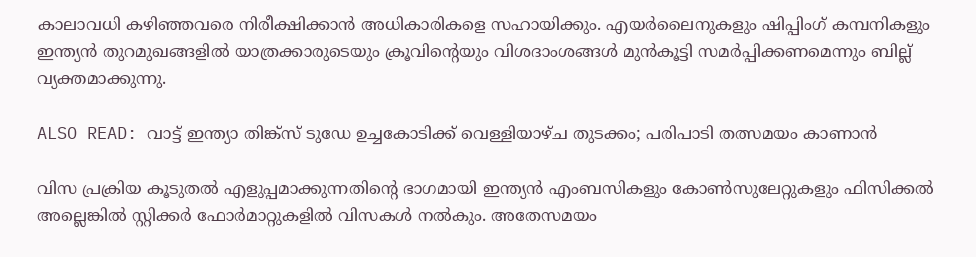കാലാവധി കഴിഞ്ഞവരെ നിരീക്ഷിക്കാൻ അധികാരികളെ സഹായിക്കും. എയർലൈനുകളും ഷിപ്പിംഗ് കമ്പനികളും ഇന്ത്യൻ തുറമുഖങ്ങളിൽ യാത്രക്കാരുടെയും ക്രൂവിന്റെയും വിശദാംശങ്ങൾ മുൻകൂട്ടി സമർപ്പിക്കണമെന്നും ബില്ല് വ്യക്തമാക്കുന്നു.

ALSO READ: വാട്ട് ഇന്ത്യാ തിങ്ക്സ് ടുഡേ ഉച്ചകോടിക്ക് വെള്ളിയാഴ്ച തുടക്കം; പരിപാടി തത്സമയം കാണാൻ

വിസ പ്രക്രിയ കൂടുതൽ എളുപ്പമാക്കുന്നതിന്റെ ഭാഗമായി ഇന്ത്യൻ എംബസികളും കോൺസുലേറ്റുകളും ഫിസിക്കൽ അല്ലെങ്കിൽ സ്റ്റിക്കർ ഫോർമാറ്റുകളിൽ വിസകൾ നൽകും. അതേസമയം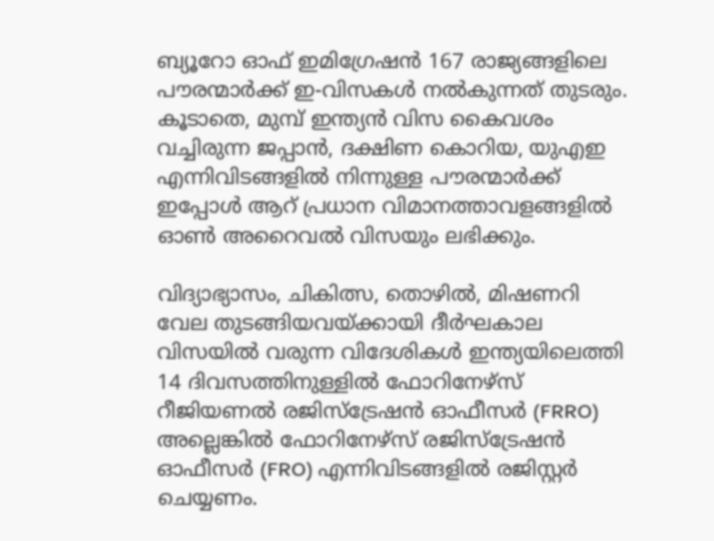ബ്യൂറോ ഓഫ് ഇമിഗ്രേഷൻ 167 രാജ്യങ്ങളിലെ പൗരന്മാർക്ക് ഇ-വിസകൾ നൽകുന്നത് തുടരും. കൂടാതെ, മുമ്പ് ഇന്ത്യൻ വിസ കൈവശം വച്ചിരുന്ന ജപ്പാൻ, ദക്ഷിണ കൊറിയ, യുഎഇ എന്നിവിടങ്ങളിൽ നിന്നുള്ള പൗരന്മാർക്ക് ഇപ്പോൾ ആറ് പ്രധാന വിമാനത്താവളങ്ങളിൽ ഓൺ അറൈവൽ വിസയും ലഭിക്കും.

വിദ്യാഭ്യാസം, ചികിത്സ, തൊഴിൽ, മിഷണറി വേല തുടങ്ങിയവയ്ക്കായി ദീർഘകാല വിസയിൽ വരുന്ന വിദേശികൾ ഇന്ത്യയിലെത്തി 14 ദിവസത്തിനുള്ളിൽ ഫോറിനേഴ്‌സ് റീജിയണൽ രജിസ്ട്രേഷൻ ഓഫീസർ (FRRO) അല്ലെങ്കിൽ ഫോറിനേഴ്‌സ് രജിസ്ട്രേഷൻ ഓഫീസർ (FRO) എന്നിവിടങ്ങളിൽ രജിസ്റ്റർ ചെയ്യണം.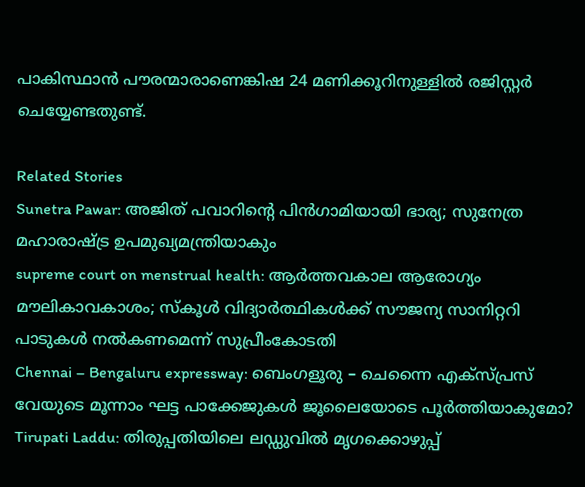പാകിസ്ഥാൻ പൗരന്മാരാണെങ്കിഷ 24 മണിക്കൂറിനുള്ളിൽ രജിസ്റ്റർ ചെയ്യേണ്ടതുണ്ട്.

Related Stories
Sunetra Pawar: അജിത് പവാറിന്റെ പിന്‍ഗാമിയായി ഭാര്യ; സുനേത്ര മഹാരാഷ്ട്ര ഉപമുഖ്യമന്ത്രിയാകും
supreme court on menstrual health: ആർത്തവകാല ആരോഗ്യം മൗലികാവകാശം; സ്കൂൾ വിദ്യാർത്ഥികൾക്ക് സൗജന്യ സാനിറ്ററി പാടുകൾ നൽകണമെന്ന് സുപ്രീംകോടതി
Chennai – Bengaluru expressway: ബെംഗളൂരു – ചെന്നൈ എക്സ്പ്രസ് വേയുടെ മൂന്നാം ഘട്ട പാക്കേജുകൾ ജൂലൈയോടെ പൂർത്തിയാകുമോ?
Tirupati Laddu: തിരുപ്പതിയിലെ ലഡ്ഡുവിൽ മൃഗക്കൊഴുപ്പ്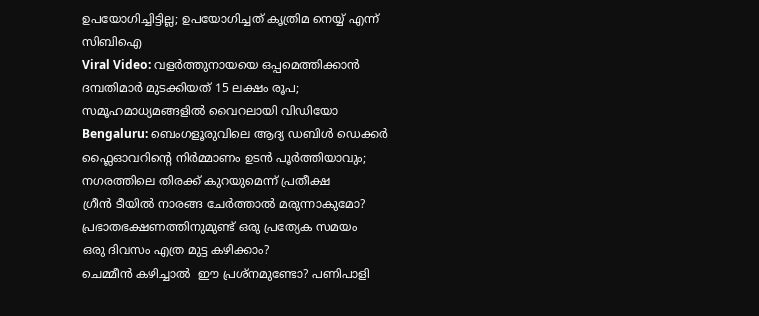ഉപയോഗിച്ചിട്ടില്ല; ഉപയോഗിച്ചത് കൃത്രിമ നെയ്യ് എന്ന് സിബിഐ
Viral Video: വളർത്തുനായയെ ഒപ്പമെത്തിക്കാൻ ദമ്പതിമാർ മുടക്കിയത് 15 ലക്ഷം രൂപ; സമൂഹമാധ്യമങ്ങളിൽ വൈറലായി വിഡിയോ
Bengaluru: ബെംഗളൂരുവിലെ ആദ്യ ഡബിൾ ഡെക്കർ ഫ്ലൈഓവറിൻ്റെ നിർമ്മാണം ഉടൻ പൂർത്തിയാവും; നഗരത്തിലെ തിരക്ക് കുറയുമെന്ന് പ്രതീക്ഷ
ഗ്രീൻ ടീയിൽ നാരങ്ങ ചേർത്താൽ മരുന്നാകുമോ?
പ്രഭാതഭക്ഷണത്തിനുമുണ്ട് ഒരു പ്രത്യേക സമയം
ഒരു ദിവസം എത്ര മുട്ട കഴിക്കാം?
ചെമ്മീന്‍ കഴിച്ചാല്‍  ഈ പ്രശ്‌നമുണ്ടോ? പണിപാളി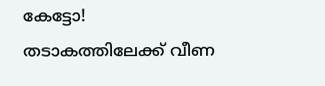കേട്ടോ!
തടാകത്തിലേക്ക് വീണ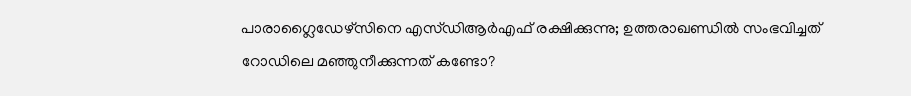പാരാഗ്ലൈഡേഴ്‌സിനെ എസ്ഡിആര്‍എഫ് രക്ഷിക്കുന്നു; ഉത്തരാഖണ്ഡില്‍ സംഭവിച്ചത്‌
റോഡിലെ മഞ്ഞുനീക്കുന്നത് കണ്ടോ?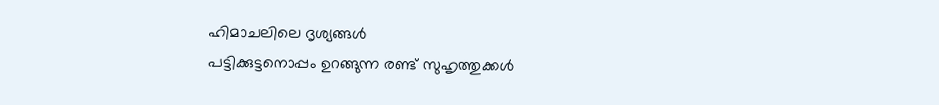ഹിമാചലിലെ ദൃശ്യങ്ങള്‍
പട്ടിക്കുട്ടനൊപ്പം ഉറങ്ങുന്ന രണ്ട് സുഹൃത്തുക്കൾ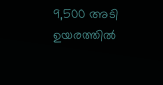9,500 അടി ഉയരത്തിൽ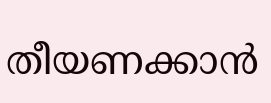തീയണക്കാൻ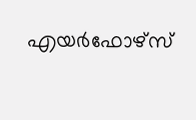എയർഫോഴ്സ്